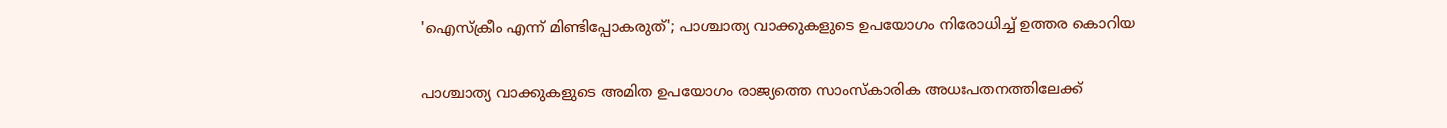'ഐസ്ക്രീം എന്ന് മിണ്ടിപ്പോകരുത്'; പാശ്ചാത്യ വാക്കുകളുടെ ഉപയോഗം നിരോധിച്ച് ഉത്തര കൊറിയ

പാശ്ചാത്യ വാക്കുകളുടെ അമിത ഉപയോഗം രാജ്യത്തെ സാംസ്കാരിക അധഃപതനത്തിലേക്ക്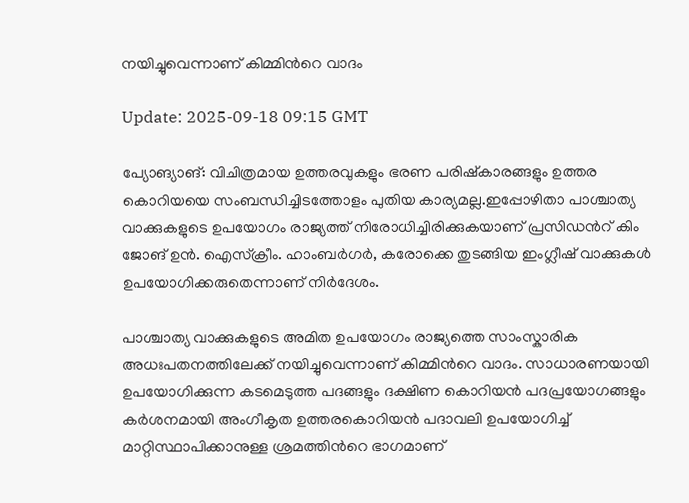നയിച്ചുവെന്നാണ് കിമ്മിന്‍റെ വാദം

Update: 2025-09-18 09:15 GMT

പ്യോങ്യാങ്: വിചിത്രമായ ഉത്തരവുകളും ഭരണ പരിഷ്കാരങ്ങളും ഉത്തര കൊറിയയെ സംബന്ധിച്ചിടത്തോളം പുതിയ കാര്യമല്ല.ഇപ്പോഴിതാ പാശ്ചാത്യ വാക്കുകളുടെ ഉപയോഗം രാജ്യത്ത് നിരോധിച്ചിരിക്കുകയാണ് പ്രസിഡന്‍റ് കിം ജോങ് ഉൻ. ഐസ്ക്രീം. ഹാംബര്‍ഗര്‍, കരോക്കെ തുടങ്ങിയ ഇംഗ്ലീഷ് വാക്കുകൾ ഉപയോഗിക്കരുതെന്നാണ് നിര്‍ദേശം.

പാശ്ചാത്യ വാക്കുകളുടെ അമിത ഉപയോഗം രാജ്യത്തെ സാംസ്കാരിക അധഃപതനത്തിലേക്ക് നയിച്ചുവെന്നാണ് കിമ്മിന്‍റെ വാദം. സാധാരണയായി ഉപയോഗിക്കുന്ന കടമെടുത്ത പദങ്ങളും ദക്ഷിണ കൊറിയൻ പദപ്രയോഗങ്ങളും കർശനമായി അംഗീകൃത ഉത്തരകൊറിയൻ പദാവലി ഉപയോഗിച്ച് മാറ്റിസ്ഥാപിക്കാനുള്ള ശ്രമത്തിന്‍റെ ഭാഗമാണ്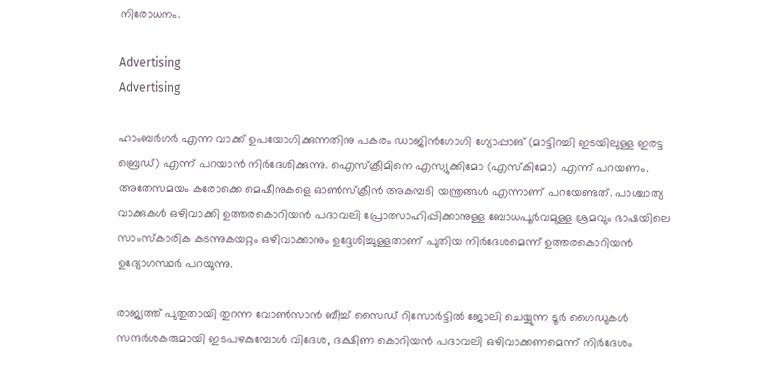നിരോധനം.

Advertising
Advertising

ഹാംബർഗർ എന്ന വാക്ക് ഉപയോഗിക്കുന്നതിനു പകരം ഡാജിൻഗോഗി ഗ്യോപ്പാങ് (മാട്ടിറച്ചി ഇടയിലുള്ള ഇരട്ട ബ്രെഡ്) എന്ന് പറയാൻ നിർദേശിക്കുന്നു. ഐസ്‌ക്രീമിനെ എസ്യുക്കിമോ (എസ്‌കിമോ) എന്ന് പറയണം. അതേസമയം കരോക്കെ മെഷീനുകളെ ഓൺസ്‌ക്രീൻ അകമ്പടി യന്ത്രങ്ങൾ എന്നാണ് പറയേണ്ടത്. പാശ്ചാത്യ വാക്കുകൾ ഒഴിവാക്കി ഉത്തരകൊറിയൻ പദാവലി പ്രോത്സാഹിപ്പിക്കാനുള്ള ബോധപൂർവമുള്ള ശ്രമവും ഭാഷയിലെ സാംസ്‌കാരിക കടന്നുകയറ്റം ഒഴിവാക്കാനും ഉദ്ദേശിച്ചുള്ളതാണ് പുതിയ നിർദേശമെന്ന് ഉത്തരകൊറിയൻ ഉദ്യോഗസ്ഥർ പറയുന്നു.

രാജ്യത്ത് പുതുതായി തുറന്ന വോൺസാൻ ബീച്ച് സൈഡ് റിസോർട്ടിൽ ജോലി ചെയ്യുന്ന ടൂർ ഗൈഡുകൾ സന്ദർശകരുമായി ഇടപഴകുമ്പോൾ വിദേശ, ദക്ഷിണ കൊറിയൻ പദാവലി ഒഴിവാക്കണമെന്ന് നിർദേശം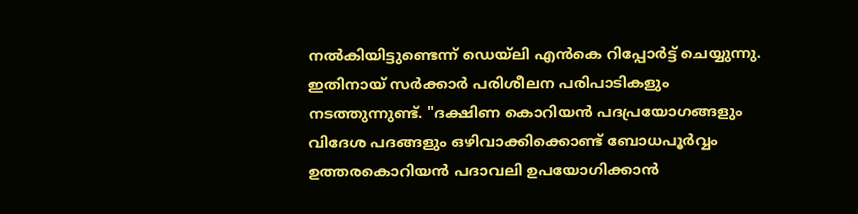നൽകിയിട്ടുണ്ടെന്ന് ഡെയ്‍ലി എൻകെ റിപ്പോര്‍ട്ട് ചെയ്യുന്നു. ഇതിനായ് സര്‍ക്കാര്‍ പരിശീലന പരിപാടികളും നടത്തുന്നുണ്ട്. "ദക്ഷിണ കൊറിയൻ പദപ്രയോഗങ്ങളും വിദേശ പദങ്ങളും ഒഴിവാക്കിക്കൊണ്ട് ബോധപൂർവ്വം ഉത്തരകൊറിയൻ പദാവലി ഉപയോഗിക്കാൻ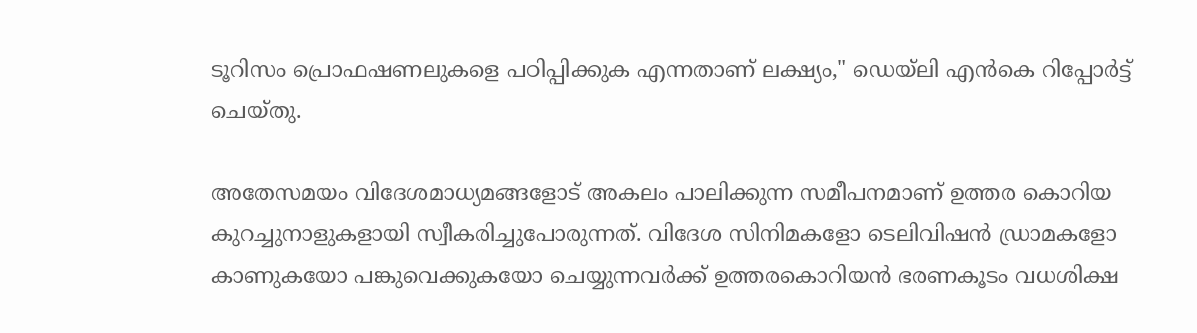ടൂറിസം പ്രൊഫഷണലുകളെ പഠിപ്പിക്കുക എന്നതാണ് ലക്ഷ്യം," ഡെയ്‌ലി എൻ‌കെ റിപ്പോർട്ട് ചെയ്തു.

അതേസമയം വിദേശമാധ്യമങ്ങളോട് അകലം പാലിക്കുന്ന സമീപനമാണ് ഉത്തര കൊറിയ കുറച്ചുനാളുകളായി സ്വീകരിച്ചുപോരുന്നത്. വിദേശ സിനിമകളോ ടെലിവിഷൻ ഡ്രാമകളോ കാണുകയോ പങ്കുവെക്കുകയോ ചെയ്യുന്നവർക്ക് ഉത്തരകൊറിയൻ ഭരണകൂടം വധശിക്ഷ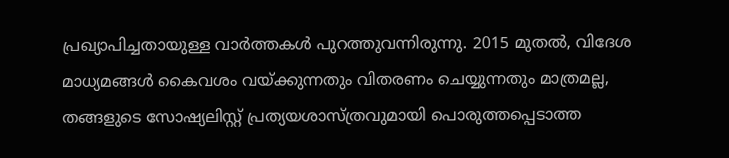പ്രഖ്യാപിച്ചതായുള്ള വാര്‍ത്തകൾ പുറത്തുവന്നിരുന്നു. 2015 മുതൽ, വിദേശ മാധ്യമങ്ങൾ കൈവശം വയ്ക്കുന്നതും വിതരണം ചെയ്യുന്നതും മാത്രമല്ല, തങ്ങളുടെ സോഷ്യലിസ്റ്റ് പ്രത്യയശാസ്ത്രവുമായി പൊരുത്തപ്പെടാത്ത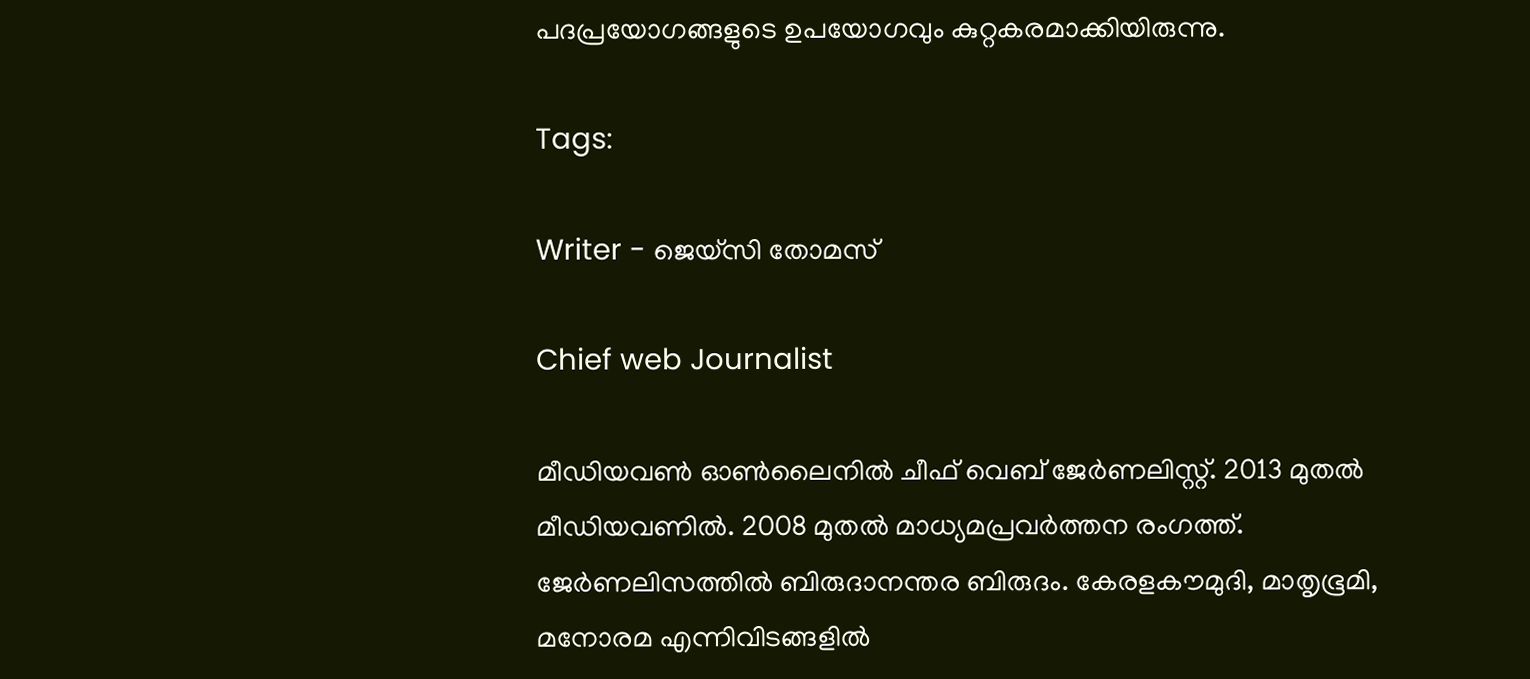പദപ്രയോഗങ്ങളുടെ ഉപയോഗവും കുറ്റകരമാക്കിയിരുന്നു.

Tags:

Writer - ജെയ്സി തോമസ്

Chief web Journalist

മീഡിയവൺ ഓൺലൈനിൽ ചീഫ് വെബ് ജേർണലിസ്റ്റ്. 2013 മുതൽ മീഡിയവണിൽ. 2008 മുതൽ മാധ്യമപ്രവർത്തന രംഗത്ത്. ജേർണലിസത്തിൽ ബിരുദാനന്തര ബിരുദം. കേരളകൗമുദി, മാതൃഭൂമി, മനോരമ എന്നിവിടങ്ങളിൽ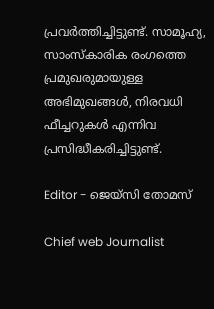പ്രവർത്തിച്ചിട്ടുണ്ട്. സാമൂഹ്യ, സാംസ്‌കാരിക രംഗത്തെ പ്രമുഖരുമായുള്ള അഭിമുഖങ്ങൾ, നിരവധി ഫീച്ചറുകൾ എന്നിവ പ്രസിദ്ധീകരിച്ചിട്ടുണ്ട്.

Editor - ജെയ്സി തോമസ്

Chief web Journalist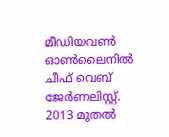മീഡിയവൺ ഓൺലൈനിൽ ചീഫ് വെബ് ജേർണലിസ്റ്റ്. 2013 മുതൽ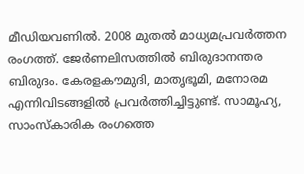മീഡിയവണിൽ. 2008 മുതൽ മാധ്യമപ്രവർത്തന രംഗത്ത്. ജേർണലിസത്തിൽ ബിരുദാനന്തര ബിരുദം. കേരളകൗമുദി, മാതൃഭൂമി, മനോരമ എന്നിവിടങ്ങളിൽ പ്രവർത്തിച്ചിട്ടുണ്ട്. സാമൂഹ്യ, സാംസ്‌കാരിക രംഗത്തെ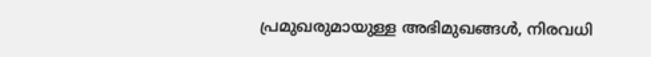പ്രമുഖരുമായുള്ള അഭിമുഖങ്ങൾ, നിരവധി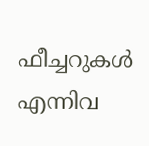ഫീച്ചറുകൾ എന്നിവ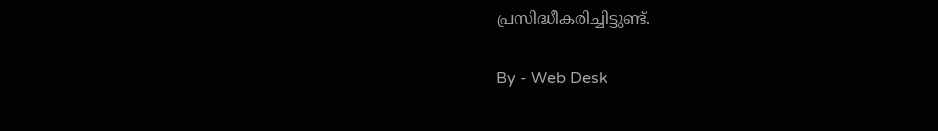പ്രസിദ്ധീകരിച്ചിട്ടുണ്ട്.

By - Web Desk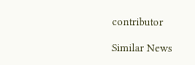contributor

Similar News